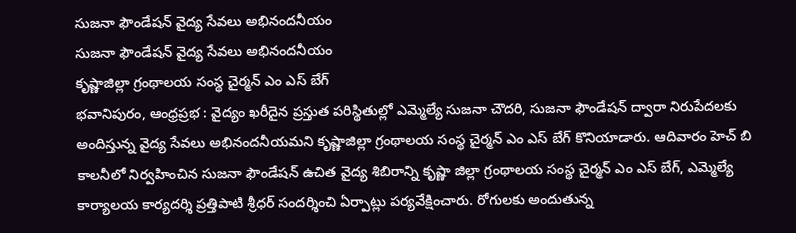సుజనా ఫౌండేషన్ వైద్య సేవలు అభినందనీయం
సుజనా ఫౌండేషన్ వైద్య సేవలు అభినందనీయం
కృష్ణాజిల్లా గ్రంథాలయ సంస్థ చైర్మన్ ఎం ఎస్ బేగ్
భవానిపురం, ఆంధ్రప్రభ : వైద్యం ఖరీదైన ప్రస్తుత పరిస్థితుల్లో ఎమ్మెల్యే సుజనా చౌదరి, సుజనా ఫౌండేషన్ ద్వారా నిరుపేదలకు అందిస్తున్న వైద్య సేవలు అభినందనీయమని కృష్ణాజిల్లా గ్రంథాలయ సంస్థ చైర్మన్ ఎం ఎస్ బేగ్ కొనియాడారు. ఆదివారం హెచ్ బి కాలనీలో నిర్వహించిన సుజనా ఫౌండేషన్ ఉచిత వైద్య శిబిరాన్ని కృష్ణా జిల్లా గ్రంథాలయ సంస్థ చైర్మన్ ఎం ఎస్ బేగ్, ఎమ్మెల్యే కార్యాలయ కార్యదర్శి ప్రత్తిపాటి శ్రీధర్ సందర్శించి ఏర్పాట్లు పర్యవేక్షించారు. రోగులకు అందుతున్న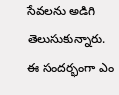సేవలను అడిగి తెలుసుకున్నారు. ఈ సందర్భంగా ఎం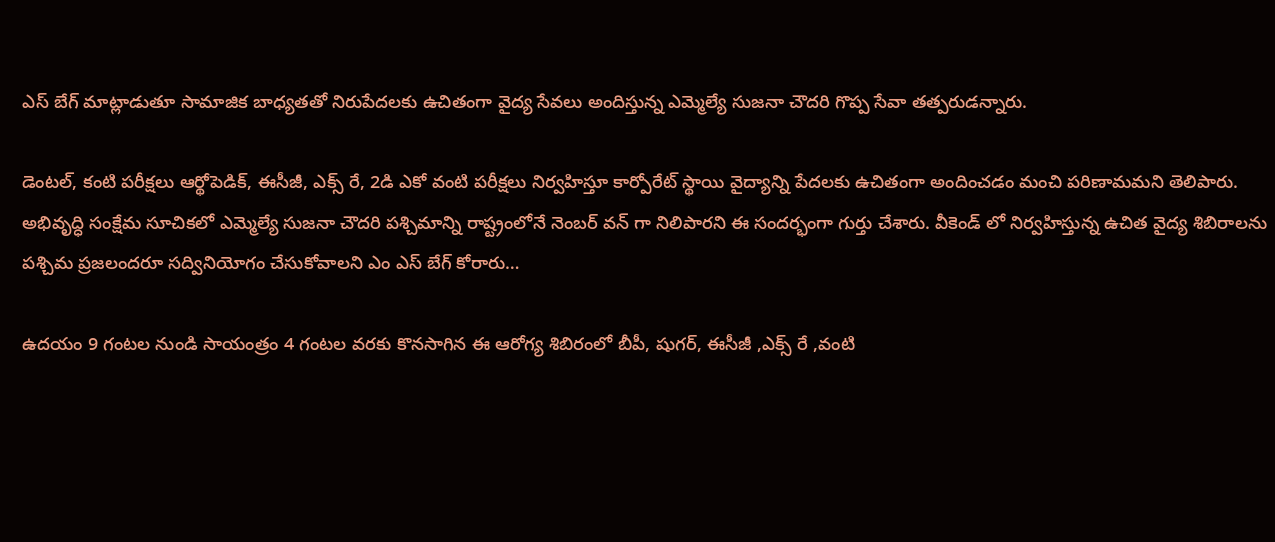ఎస్ బేగ్ మాట్లాడుతూ సామాజిక బాధ్యతతో నిరుపేదలకు ఉచితంగా వైద్య సేవలు అందిస్తున్న ఎమ్మెల్యే సుజనా చౌదరి గొప్ప సేవా తత్పరుడన్నారు.

డెంటల్, కంటి పరీక్షలు ఆర్థోపెడిక్, ఈసీజీ, ఎక్స్ రే, 2డి ఎకో వంటి పరీక్షలు నిర్వహిస్తూ కార్పోరేట్ స్థాయి వైద్యాన్ని పేదలకు ఉచితంగా అందించడం మంచి పరిణామమని తెలిపారు. అభివృద్ధి సంక్షేమ సూచికలో ఎమ్మెల్యే సుజనా చౌదరి పశ్చిమాన్ని రాష్ట్రంలోనే నెంబర్ వన్ గా నిలిపారని ఈ సందర్భంగా గుర్తు చేశారు. వీకెండ్ లో నిర్వహిస్తున్న ఉచిత వైద్య శిబిరాలను పశ్చిమ ప్రజలందరూ సద్వినియోగం చేసుకోవాలని ఎం ఎస్ బేగ్ కోరారు…

ఉదయం 9 గంటల నుండి సాయంత్రం 4 గంటల వరకు కొనసాగిన ఈ ఆరోగ్య శిబిరంలో బీపీ, షుగర్, ఈసీజీ ,ఎక్స్ రే ,వంటి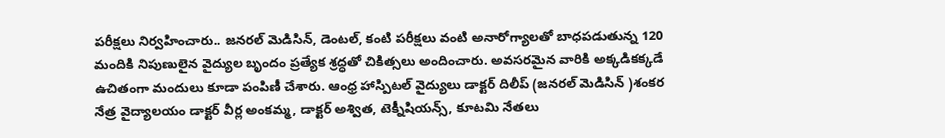పరీక్షలు నిర్వహించారు.. జనరల్ మెడిసిన్, డెంటల్, కంటి పరీక్షలు వంటి అనారోగ్యాలతో బాధపడుతున్న 120 మందికి నిపుణులైన వైద్యుల బృందం ప్రత్యేక శ్రద్ధతో చికిత్సలు అందించారు. అవసరమైన వారికి అక్కడికక్కడే ఉచితంగా మందులు కూడా పంపిణీ చేశారు. ఆంధ్ర హాస్పిటల్ వైద్యులు డాక్టర్ దిలీప్ (జనరల్ మెడిసిన్ )శంకర నేత్ర వైద్యాలయం డాక్టర్ వీర్ల అంకమ్మ, డాక్టర్ అశ్విత, టెక్నీషియన్స్, కూటమి నేతలు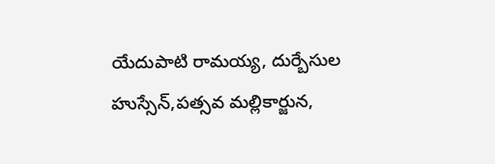యేదుపాటి రామయ్య, దుర్బేసుల హుస్సేన్,పత్సవ మల్లికార్జున,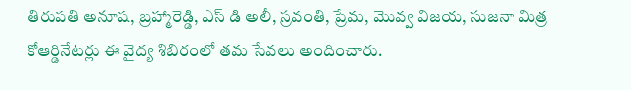తిరుపతి అనూష, బ్రహ్మారెడ్డి, ఎస్ డి అలీ, స్రవంతి, ప్రేమ, మొవ్వ విజయ, సుజనా మిత్ర కోఆర్డినేటర్లు ఈ వైద్య శిబిరంలో తమ సేవలు అందించారు.